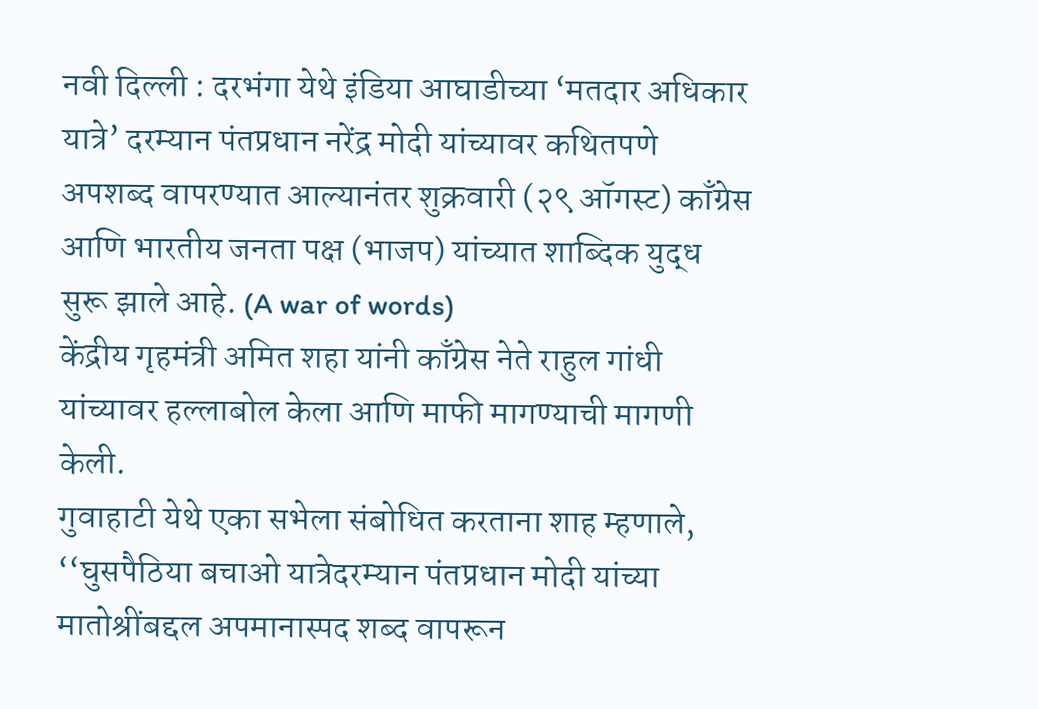नवी दिल्ली : दरभंगा येथे इंडिया आघाडीच्या ‘मतदार अधिकार यात्रे’ दरम्यान पंतप्रधान नरेंद्र मोदी यांच्यावर कथितपणे अपशब्द वापरण्यात आल्यानंतर शुक्रवारी (२९ ऑगस्ट) काँग्रेस आणि भारतीय जनता पक्ष (भाजप) यांच्यात शाब्दिक युद्ध सुरू झाले आहे. (A war of words)
केंद्रीय गृहमंत्री अमित शहा यांनी काँग्रेस नेते राहुल गांधी यांच्यावर हल्लाबोल केला आणि माफी मागण्याची मागणी केली.
गुवाहाटी येथे एका सभेला संबोधित करताना शाह म्हणाले, ‘‘घुसपैठिया बचाओ यात्रेदरम्यान पंतप्रधान मोदी यांच्या मातोश्रींबद्दल अपमानास्पद शब्द वापरून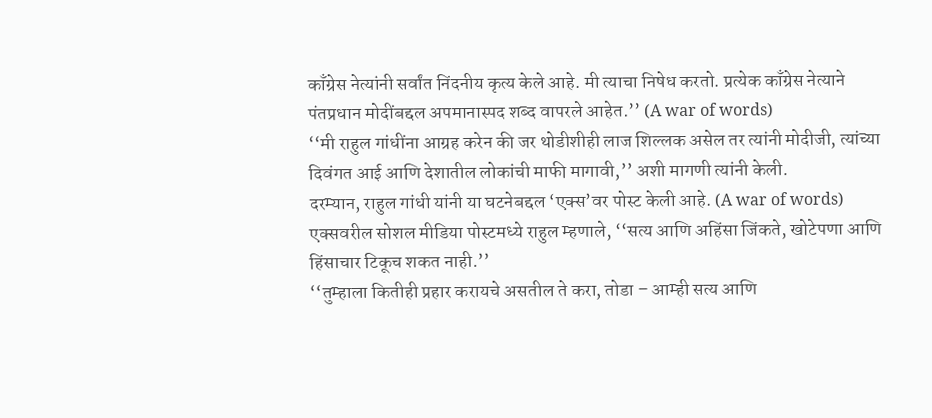काँग्रेस नेत्यांनी सर्वांत निंदनीय कृत्य केले आहे. मी त्याचा निषेध करतो. प्रत्येक काँग्रेस नेत्याने पंतप्रधान मोदींबद्दल अपमानास्पद शब्द वापरले आहेत.’’ (A war of words)
‘‘मी राहुल गांधींना आग्रह करेन की जर थोडीशीही लाज शिल्लक असेल तर त्यांनी मोदीजी, त्यांच्या दिवंगत आई आणि देशातील लोकांची माफी मागावी,’’ अशी मागणी त्यांनी केली.
दरम्यान, राहुल गांधी यांनी या घटनेबद्दल ‘एक्स’वर पोस्ट केली आहे. (A war of words)
एक्सवरील सोशल मीडिया पोस्टमध्ये राहुल म्हणाले, ‘‘सत्य आणि अहिंसा जिंकते, खोटेपणा आणि हिंसाचार टिकूच शकत नाही.’’
‘‘तुम्हाला कितीही प्रहार करायचे असतील ते करा, तोडा – आम्ही सत्य आणि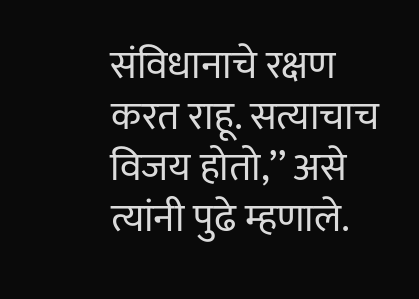संविधानाचे रक्षण करत राहू. सत्याचाच विजय होतो,’’ असे त्यांनी पुढे म्हणाले.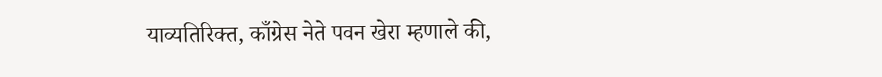याव्यतिरिक्त, काँग्रेस नेते पवन खेरा म्हणाले की,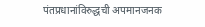पंतप्रधानांविरुद्धची अपमानजनक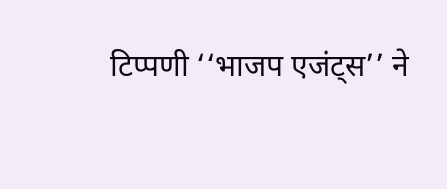टिप्पणी ‘‘भाजप एजंट्स’’ ने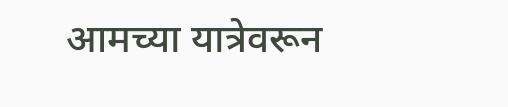आमच्या यात्रेवरून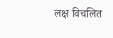लक्ष विचलित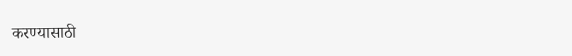करण्यासाठी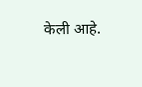केली आहे.